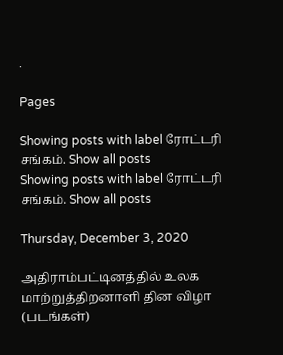.

Pages

Showing posts with label ரோட்டரி சங்கம். Show all posts
Showing posts with label ரோட்டரி சங்கம். Show all posts

Thursday, December 3, 2020

அதிராம்பட்டினத்தில் உலக மாற்றுத்திறனாளி தின விழா (படங்கள்)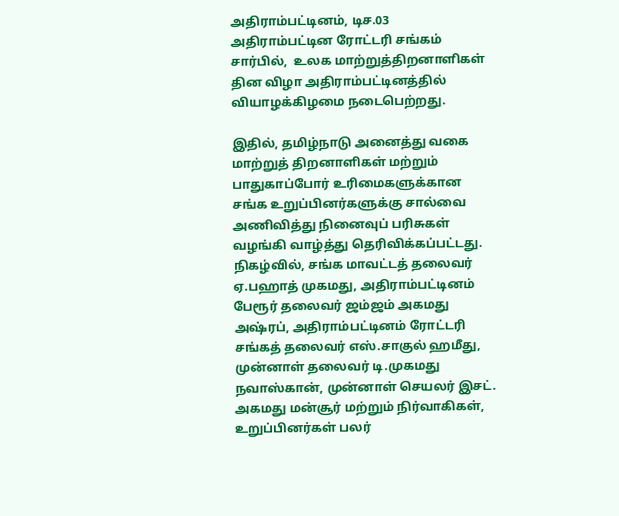அதிராம்பட்டினம், டிச.03
அதிராம்பட்டின ரோட்டரி சங்கம் சார்பில்,  உலக மாற்றுத்திறனாளிகள் தின விழா அதிராம்பட்டினத்தில் வியாழக்கிழமை நடைபெற்றது.

இதில், தமிழ்நாடு அனைத்து வகை மாற்றுத் திறனாளிகள் மற்றும் பாதுகாப்போர் உரிமைகளுக்கான சங்க உறுப்பினர்களுக்கு சால்வை அணிவித்து நினைவுப் பரிசுகள் வழங்கி வாழ்த்து தெரிவிக்கப்பட்டது. நிகழ்வில், சங்க மாவட்டத் தலைவர் ஏ.பஹாத் முகமது, அதிராம்பட்டினம் பேரூர் தலைவர் ஜம்ஜம் அகமது அஷ்ரப், அதிராம்பட்டினம் ரோட்டரி சங்கத் தலைவர் எஸ்.சாகுல் ஹமீது,  முன்னாள் தலைவர் டி.முகமது நவாஸ்கான், முன்னாள் செயலர் இசட். அகமது மன்சூர் மற்றும் நிர்வாகிகள், உறுப்பினர்கள் பலர்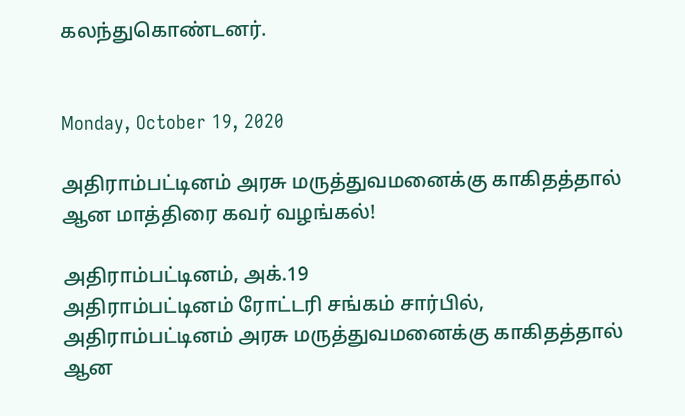கலந்துகொண்டனர்.


Monday, October 19, 2020

அதிராம்பட்டினம் அரசு மருத்துவமனைக்கு காகிதத்தால் ஆன மாத்திரை கவர் வழங்கல்!

அதிராம்பட்டினம், அக்.19
அதிராம்பட்டினம் ரோட்டரி சங்கம் சார்பில், அதிராம்பட்டினம் அரசு மருத்துவமனைக்கு காகிதத்தால் ஆன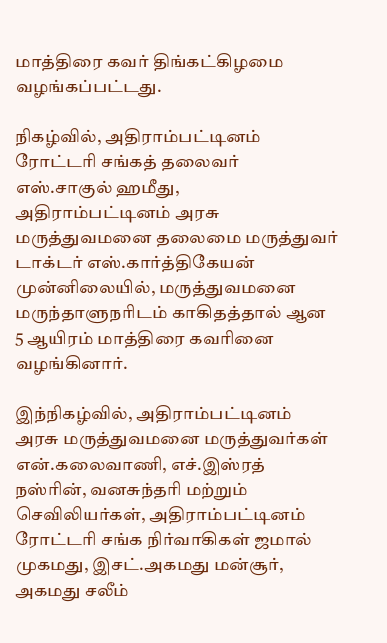மாத்திரை கவர் திங்கட்கிழமை வழங்கப்பட்டது.

நிகழ்வில், அதிராம்பட்டினம் ரோட்டரி சங்கத் தலைவர் எஸ்.சாகுல் ஹமீது, அதிராம்பட்டினம் அரசு மருத்துவமனை தலைமை மருத்துவர் டாக்டர் எஸ்.கார்த்திகேயன் முன்னிலையில், மருத்துவமனை மருந்தாளுநரிடம் காகிதத்தால் ஆன 5 ஆயிரம் மாத்திரை கவரினை வழங்கினார்.

இந்நிகழ்வில், அதிராம்பட்டினம் அரசு மருத்துவமனை மருத்துவர்கள் என்.கலைவாணி, எச்.இஸ்ரத் நஸ்ரின், வனசுந்தரி மற்றும் செவிலியர்கள், அதிராம்பட்டினம் ரோட்டரி சங்க நிர்வாகிகள் ஜமால் முகமது, இசட்.அகமது மன்சூர், அகமது சலீம்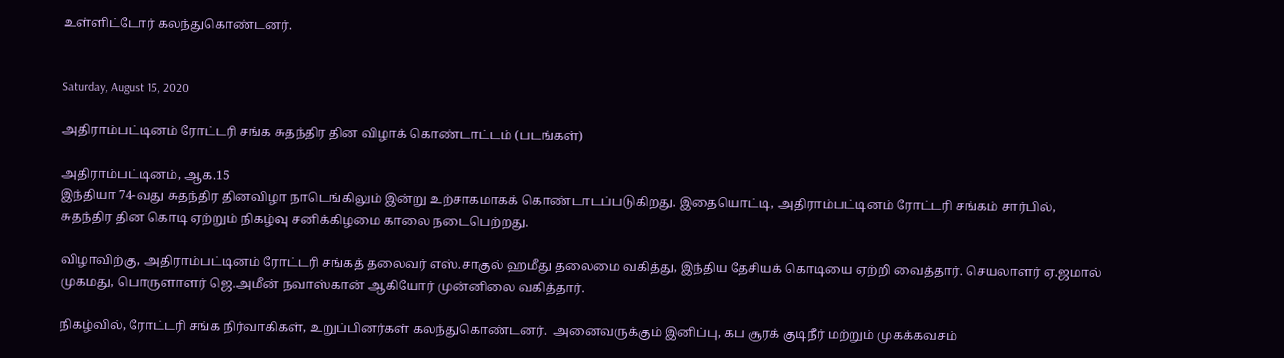உள்ளிட்டோர் கலந்துகொண்டனர்.


Saturday, August 15, 2020

அதிராம்பட்டினம் ரோட்டரி சங்க சுதந்திர தின விழாக் கொண்டாட்டம் (படங்கள்)

அதிராம்பட்டினம், ஆக.15
இந்தியா 74-வது சுதந்திர தினவிழா நாடெங்கிலும் இன்று உற்சாகமாகக் கொண்டாடப்படுகிறது. இதையொட்டி, அதிராம்பட்டினம் ரோட்டரி சங்கம் சார்பில், சுதந்திர தின கொடி ஏற்றும் நிகழ்வு சனிக்கிழமை காலை நடைபெற்றது.

விழாவிற்கு, அதிராம்பட்டினம் ரோட்டரி சங்கத் தலைவர் எஸ்.சாகுல் ஹமீது தலைமை வகித்து, இந்திய தேசியக் கொடியை ஏற்றி வைத்தார். செயலாளர் ஏ.ஜமால் முகமது, பொருளாளர் ஜெ.அமீன் நவாஸ்கான் ஆகியோர் முன்னிலை வகித்தார்.

நிகழ்வில், ரோட்டரி சங்க நிர்வாகிகள், உறுப்பினர்கள் கலந்துகொண்டனர்.  அனைவருக்கும் இனிப்பு, கப சூரக் குடிநீர் மற்றும் முகக்கவசம்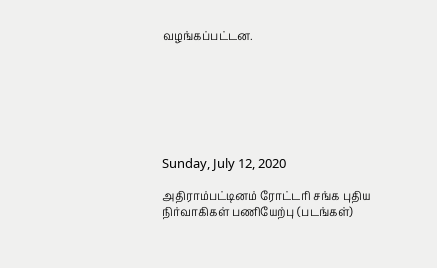வழங்கப்பட்டன.







Sunday, July 12, 2020

அதிராம்பட்டினம் ரோட்டரி சங்க புதிய நிர்வாகிகள் பணியேற்பு (படங்கள்)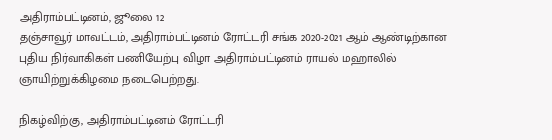அதிராம்பட்டினம், ஜூலை 12
தஞ்சாவூர் மாவட்டம், அதிராம்பட்டினம் ரோட்டரி சங்க 2020-2021 ஆம் ஆண்டிற்கான புதிய நிர்வாகிகள் பணியேற்பு விழா அதிராம்பட்டினம் ராயல் மஹாலில் ஞாயிற்றுக்கிழமை நடைபெற்றது.

நிகழ்விற்கு, அதிராம்பட்டினம் ரோட்டரி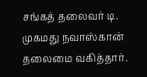சங்கத் தலைவர் டி. முகமது நவாஸ்கான் தலைமை வகித்தார்.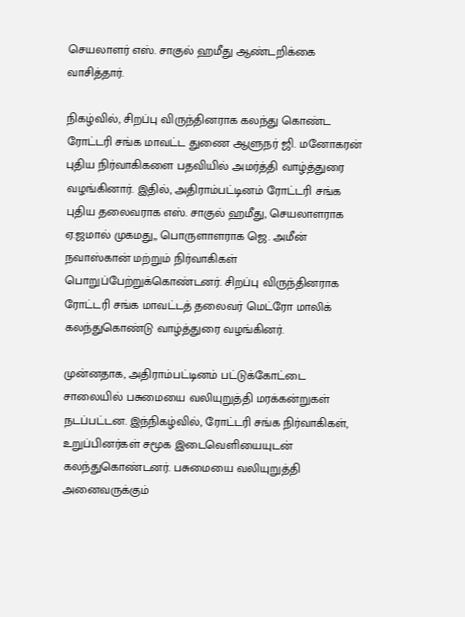செயலாளர் எஸ். சாகுல் ஹமீது ஆண்டறிக்கை வாசித்தார்.

நிகழ்வில், சிறப்பு விருந்தினராக கலந்து கொண்ட ரோட்டரி சங்க மாவட்ட துணை ஆளுநர் ஜி. மனோகரன் புதிய நிர்வாகிகளை பதவியில் அமர்த்தி வாழ்த்துரை வழங்கினார். இதில், அதிராம்பட்டினம் ரோட்டரி சங்க புதிய தலைவராக எஸ். சாகுல் ஹமீது, செயலாளராக ஏ.ஜமால் முகமது,, பொருளாளராக ஜெ. அமீன் நவாஸ்கான் மற்றும் நிர்வாகிகள் பொறுப்பேற்றுக்கொண்டனர். சிறப்பு விருந்தினராக ரோட்டரி சங்க மாவட்டத் தலைவர் மெட்ரோ மாலிக் கலந்துகொண்டு வாழ்த்துரை வழங்கினர்.

முன்னதாக, அதிராம்பட்டினம் பட்டுக்கோட்டை சாலையில் பசுமையை வலியுறுத்தி மரக்கன்றுகள் நடப்பட்டன. இந்நிகழ்வில், ரோட்டரி சங்க நிர்வாகிகள், உறுப்பினர்கள் சமூக இடைவெளியையுடன் கலந்துகொண்டனர். பசுமையை வலியுறுத்தி அனைவருக்கும்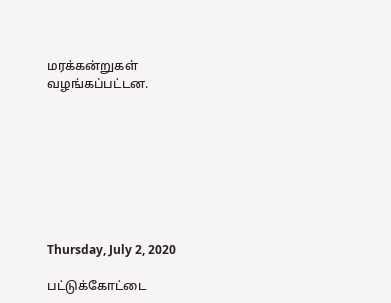மரக்கன்றுகள் வழங்கப்பட்டன.








Thursday, July 2, 2020

பட்டுக்கோட்டை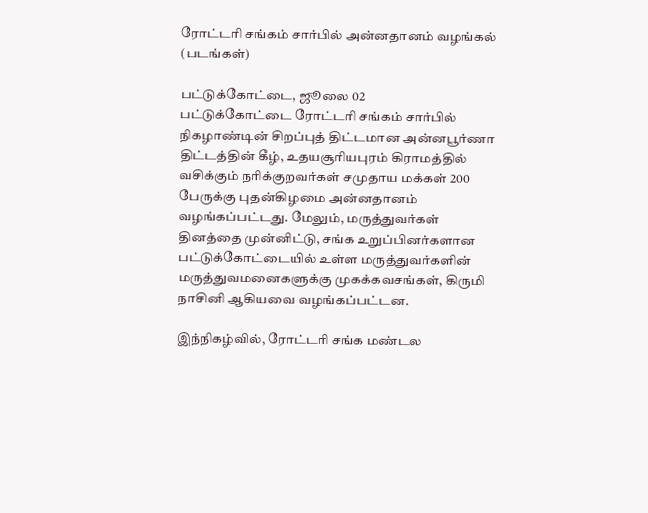ரோட்டரி சங்கம் சார்பில் அன்னதானம் வழங்கல் (படங்கள்)

பட்டுக்கோட்டை, ஜூலை 02
பட்டுக்கோட்டை ரோட்டரி சங்கம் சார்பில் நிகழாண்டின் சிறப்புத் திட்டமான அன்னபூர்ணா திட்டத்தின் கீழ், உதயசூரியபுரம் கிராமத்தில் வசிக்கும் நரிக்குறவர்கள் சமுதாய மக்கள் 200 பேருக்கு புதன்கிழமை அன்னதானம் வழங்கப்பட்டது. மேலும், மருத்துவர்கள் தினத்தை முன்னிட்டு, சங்க உறுப்பினர்களான பட்டுக்கோட்டையில் உள்ள மருத்துவர்களின் மருத்துவமனைகளுக்கு முகக்கவசங்கள், கிருமி நாசினி ஆகியவை வழங்கப்பட்டன.

இந்நிகழ்வில், ரோட்டரி சங்க மண்டல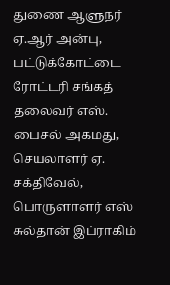துணை ஆளுநர் ஏ.ஆர் அன்பு, பட்டுக்கோட்டை ரோட்டரி சங்கத் தலைவர் எஸ். பைசல் அகமது, செயலாளர் ஏ. சக்திவேல், பொருளாளர் எஸ் சுல்தான் இப்ராகிம்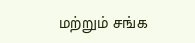மற்றும் சங்க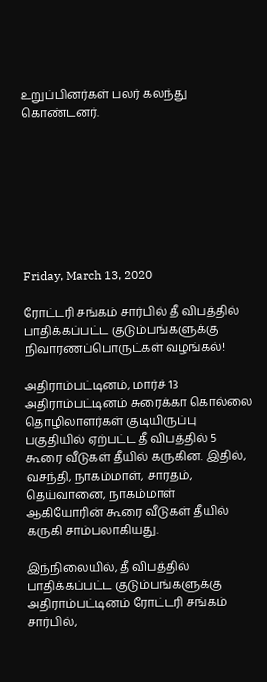உறுப்பினர்கள் பலர் கலந்து கொண்டனர்.








Friday, March 13, 2020

ரோட்டரி சங்கம் சார்பில் தீ விபத்தில் பாதிக்கப்பட்ட குடும்பங்களுக்கு நிவாரணப்பொருட்கள் வழங்கல்!

அதிராம்பட்டினம், மார்ச் 13
அதிராம்பட்டினம் சுரைக்கா கொல்லை தொழிலாளர்கள் குடியிருப்பு பகுதியில் ஏற்பட்ட தீ விபத்தில் 5 கூரை வீடுகள் தீயில் கருகின. இதில், வசந்தி, நாகம்மாள், சாரதம், தெய்வானை, நாகம்மாள் ஆகியோரின் கூரை வீடுகள் தீயில் கருகி சாம்பலாகியது.

இந்நிலையில், தீ விபத்தில் பாதிக்கப்பட்ட குடும்பங்களுக்கு அதிராம்பட்டினம் ரோட்டரி சங்கம் சார்பில்,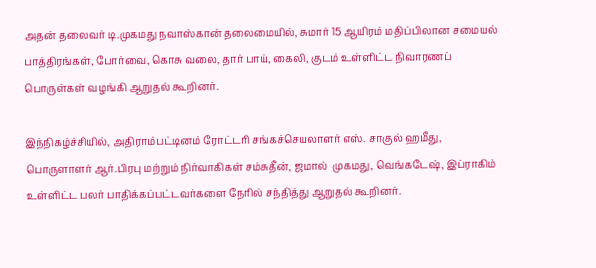அதன் தலைவர் டி.முகமது நவாஸ்கான் தலைமையில், சுமார் 15 ஆயிரம் மதிப்பிலான சமையல் பாத்திரங்கள், போர்வை, கொசு வலை, தார் பாய், கைலி, குடம் உள்ளிட்ட நிவாரணப் பொருள்கள் வழங்கி ஆறுதல் கூறினர்.

இந்நிகழ்ச்சியில், அதிராம்பட்டினம் ரோட்டரி சங்கச்செயலாளர் எஸ். சாகுல் ஹமீது, பொருளாளர் ஆர்.பிரபு மற்றும் நிர்வாகிகள் சம்சுதீன், ஜமால்  முகமது, வெங்கடேஷ், இப்ராகிம் உள்ளிட்ட பலர் பாதிக்கப்பட்டவர்களை நேரில் சந்தித்து ஆறுதல் கூறினர்.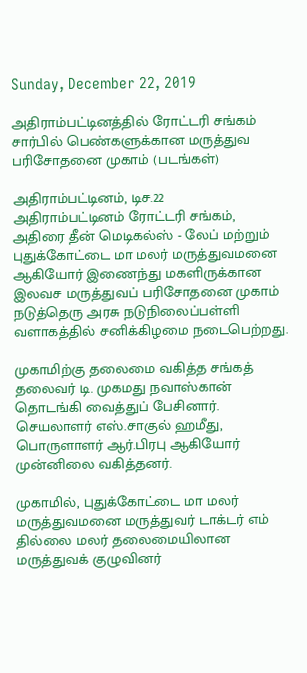Sunday, December 22, 2019

அதிராம்பட்டினத்தில் ரோட்டரி சங்கம் சார்பில் பெண்களுக்கான மருத்துவ பரிசோதனை முகாம் (படங்கள்)

அதிராம்பட்டினம், டிச.22
அதிராம்பட்டினம் ரோட்டரி சங்கம், அதிரை தீன் மெடிகல்ஸ் - லேப் மற்றும்  புதுக்கோட்டை மா மலர் மருத்துவமனை ஆகியோர் இணைந்து மகளிருக்கான இலவச மருத்துவப் பரிசோதனை முகாம் நடுத்தெரு அரசு நடுநிலைப்பள்ளி வளாகத்தில் சனிக்கிழமை நடைபெற்றது.

முகாமிற்கு தலைமை வகித்த சங்கத் தலைவர் டி. முகமது நவாஸ்கான் தொடங்கி வைத்துப் பேசினார். செயலாளர் எஸ்.சாகுல் ஹமீது, பொருளாளர் ஆர்.பிரபு ஆகியோர் முன்னிலை வகித்தனர்.

முகாமில், புதுக்கோட்டை மா மலர் மருத்துவமனை மருத்துவர் டாக்டர் எம் தில்லை மலர் தலைமையிலான மருத்துவக் குழுவினர்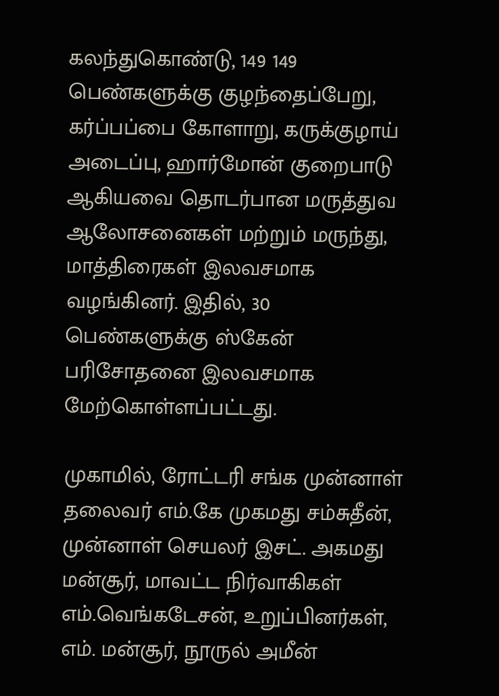கலந்துகொண்டு, 149 149 பெண்களுக்கு குழந்தைப்பேறு, கர்ப்பப்பை கோளாறு, கருக்குழாய் அடைப்பு, ஹார்மோன் குறைபாடு ஆகியவை தொடர்பான மருத்துவ ஆலோசனைகள் மற்றும் மருந்து, மாத்திரைகள் இலவசமாக வழங்கினர். இதில், 30 பெண்களுக்கு ஸ்கேன் பரிசோதனை இலவசமாக மேற்கொள்ளப்பட்டது.

முகாமில், ரோட்டரி சங்க முன்னாள் தலைவர் எம்.கே முகமது சம்சுதீன், முன்னாள் செயலர் இசட். அகமது மன்சூர், மாவட்ட நிர்வாகிகள் எம்.வெங்கடேசன், உறுப்பினர்கள், எம். மன்சூர், நூருல் அமீன்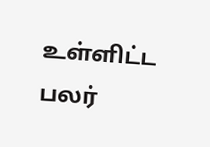உள்ளிட்ட பலர்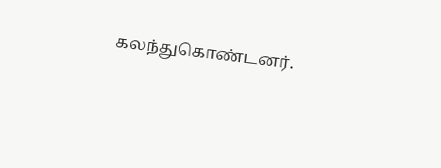கலந்துகொண்டனர்.